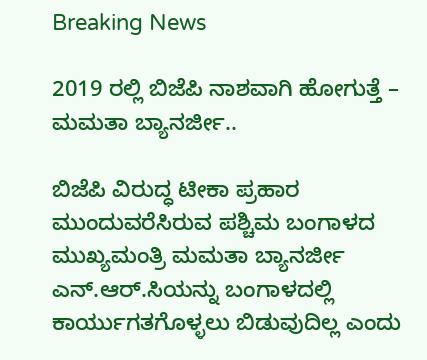Breaking News

2019 ರಲ್ಲಿ ಬಿಜೆಪಿ ನಾಶವಾಗಿ ಹೋಗುತ್ತೆ – ಮಮತಾ ಬ್ಯಾನರ್ಜೀ..

ಬಿಜೆಪಿ ವಿರುದ್ಧ ಟೀಕಾ ಪ್ರಹಾರ ಮುಂದುವರೆಸಿರುವ ಪಶ್ಚಿಮ ಬಂಗಾಳದ ಮುಖ್ಯಮಂತ್ರಿ ಮಮತಾ ಬ್ಯಾನರ್ಜೀ ಎನ್.ಆರ್.ಸಿಯನ್ನು ಬಂಗಾಳದಲ್ಲಿ ಕಾರ್ಯುಗತಗೊಳ್ಳಲು ಬಿಡುವುದಿಲ್ಲ ಎಂದು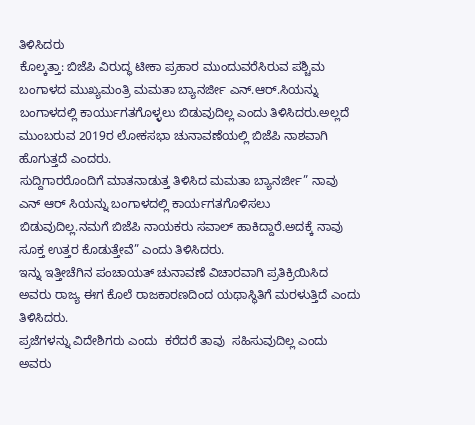ತಿಳಿಸಿದರು
ಕೊಲ್ಕತ್ತಾ: ಬಿಜೆಪಿ ವಿರುದ್ಧ ಟೀಕಾ ಪ್ರಹಾರ ಮುಂದುವರೆಸಿರುವ ಪಶ್ಚಿಮ ಬಂಗಾಳದ ಮುಖ್ಯಮಂತ್ರಿ ಮಮತಾ ಬ್ಯಾನರ್ಜೀ ಎನ್.ಆರ್.ಸಿಯನ್ನು ಬಂಗಾಳದಲ್ಲಿ ಕಾರ್ಯುಗತಗೊಳ್ಳಲು ಬಿಡುವುದಿಲ್ಲ ಎಂದು ತಿಳಿಸಿದರು.ಅಲ್ಲದೆ ಮುಂಬರುವ 2019ರ ಲೋಕಸಭಾ ಚುನಾವಣೆಯಲ್ಲಿ ಬಿಜೆಪಿ ನಾಶವಾಗಿ ಹೊಗುತ್ತದೆ ಎಂದರು.
ಸುದ್ದಿಗಾರರೊಂದಿಗೆ ಮಾತನಾಡುತ್ತ ತಿಳಿಸಿದ ಮಮತಾ ಬ್ಯಾನರ್ಜೀ” ನಾವು ಎನ್ ಆರ್ ಸಿಯನ್ನು ಬಂಗಾಳದಲ್ಲಿ ಕಾರ್ಯಗತಗೊಳಿಸಲು ಬಿಡುವುದಿಲ್ಲ.ನಮಗೆ ಬಿಜೆಪಿ ನಾಯಕರು ಸವಾಲ್ ಹಾಕಿದ್ದಾರೆ.ಅದಕ್ಕೆ ನಾವು ಸೂಕ್ತ ಉತ್ತರ ಕೊಡುತ್ತೇವೆ” ಎಂದು ತಿಳಿಸಿದರು.
ಇನ್ನು ಇತ್ತೀಚೆಗಿನ ಪಂಚಾಯತ್ ಚುನಾವಣೆ ವಿಚಾರವಾಗಿ ಪ್ರತಿಕ್ರಿಯಿಸಿದ ಅವರು ರಾಜ್ಯ ಈಗ ಕೊಲೆ ರಾಜಕಾರಣದಿಂದ ಯಥಾಸ್ಥಿತಿಗೆ ಮರಳುತ್ತಿದೆ ಎಂದು ತಿಳಿಸಿದರು.
ಪ್ರಜೆಗಳನ್ನು ವಿದೇಶಿಗರು ಎಂದು  ಕರೆದರೆ ತಾವು  ಸಹಿಸುವುದಿಲ್ಲ ಎಂದು ಅವರು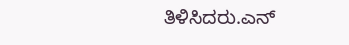ತಿಳಿಸಿದರು.ಎನ್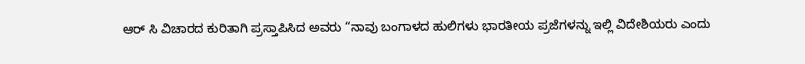ಆರ್ ಸಿ ವಿಚಾರದ ಕುರಿತಾಗಿ ಪ್ರಸ್ತಾಪಿಸಿದ ಅವರು “ನಾವು ಬಂಗಾಳದ ಹುಲಿಗಳು ಭಾರತೀಯ ಪ್ರಜೆಗಳನ್ನು ಇಲ್ಲಿ ವಿದೇಶಿಯರು ಎಂದು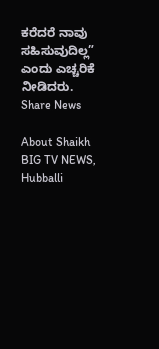ಕರೆದರೆ ನಾವು ಸಹಿಸುವುದಿಲ್ಲ” ಎಂದು ಎಚ್ಚರಿಕೆ ನೀಡಿದರು.
Share News

About Shaikh BIG TV NEWS, Hubballi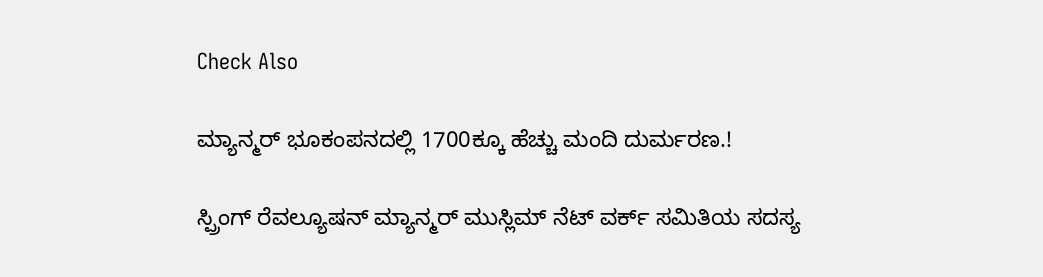Check Also

ಮ್ಯಾನ್ಮರ್ ಭೂಕಂಪನದಲ್ಲಿ 1700ಕ್ಕೂ ಹೆಚ್ಚು ಮಂದಿ ದುರ್ಮರಣ.!

ಸ್ಪ್ರಿಂಗ್ ರೆವಲ್ಯೂಷನ್ ಮ್ಯಾನ್ಮರ್ ಮುಸ್ಲಿಮ್ ನೆಟ್ ವರ್ಕ್ ಸಮಿತಿಯ ಸದಸ್ಯ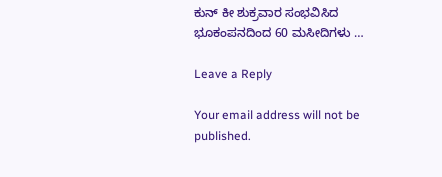ಕುನ್ ಕೀ ಶುಕ್ರವಾರ ಸಂಭವಿಸಿದ ಭೂಕಂಪನದಿಂದ 60 ಮಸೀದಿಗಳು …

Leave a Reply

Your email address will not be published.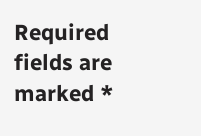Required fields are marked *